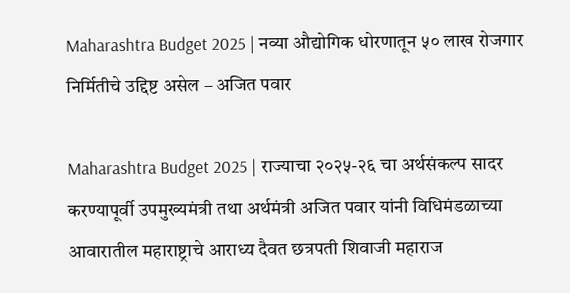Maharashtra Budget 2025 | नव्या औद्योगिक धोरणातून ५० लाख रोजगार निर्मितीचे उद्दिष्ट असेल – अजित पवार

Maharashtra Budget 2025 | राज्याचा २०२५-२६ चा अर्थसंकल्प सादर करण्यापूर्वी उपमुख्यमंत्री तथा अर्थमंत्री अजित पवार यांनी विधिमंडळाच्या आवारातील महाराष्ट्राचे आराध्य दैवत छत्रपती शिवाजी महाराज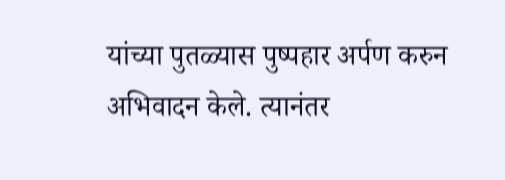यांच्या पुतळ्यास पुष्पहार अर्पण करुन अभिवादन केले. त्यानंतर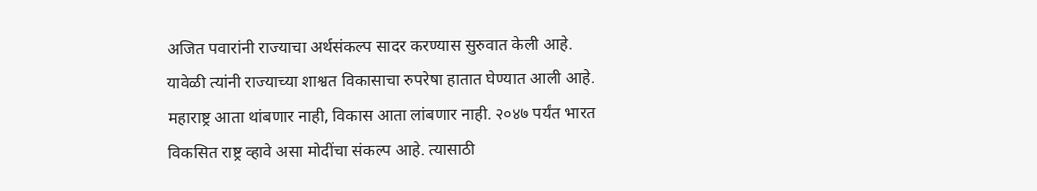अजित पवारांनी राज्याचा अर्थसंकल्प सादर करण्यास सुरुवात केली आहे.
यावेळी त्यांनी राज्याच्या शाश्वत विकासाचा रुपरेषा हातात घेण्यात आली आहे. महाराष्ट्र आता थांबणार नाही, विकास आता लांबणार नाही. २०४७ पर्यंत भारत विकसित राष्ट्र व्हावे असा मोदींचा संकल्प आहे. त्यासाठी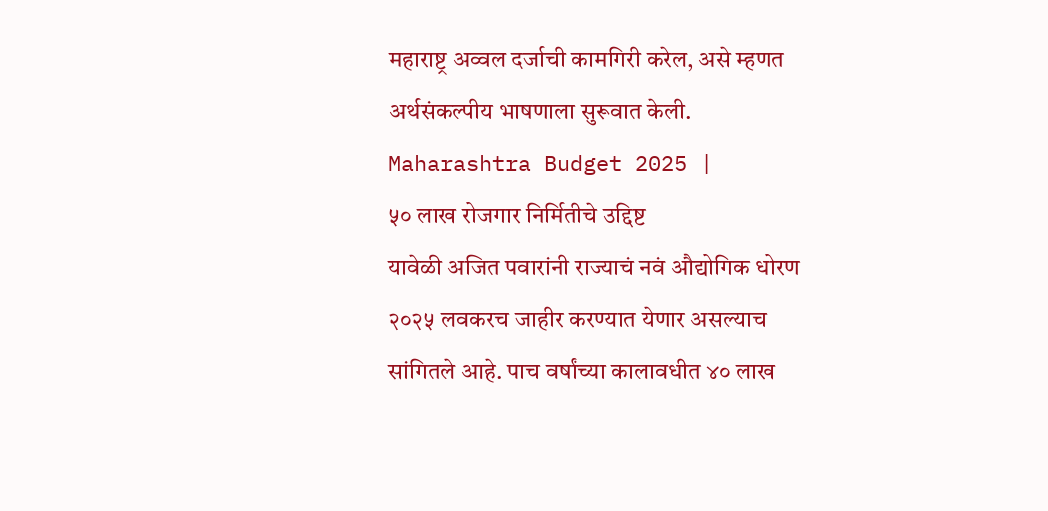महाराष्ट्र अव्वल दर्जाची कामगिरी करेल, असे म्हणत अर्थसंकल्पीय भाषणाला सुरूवात केली. Maharashtra Budget 2025 |
५० लाख रोजगार निर्मितीचे उद्दिष्ट
यावेळी अजित पवारांनी राज्याचं नवं औद्योगिक धोरण २०२५ लवकरच जाहीर करण्यात येणार असल्याच सांगितले आहे. पाच वर्षांच्या कालावधीत ४० लाख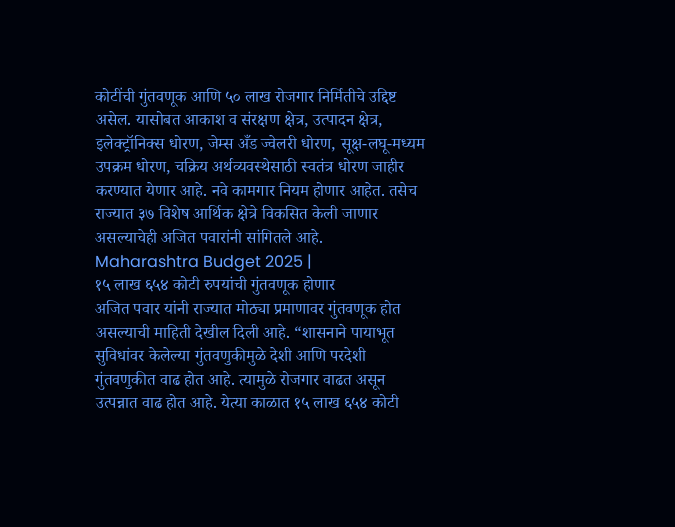कोटींची गुंतवणूक आणि ५० लाख रोजगार निर्मितीचे उद्दिष्ट असेल. यासोबत आकाश व संरक्षण क्षेत्र, उत्पादन क्षेत्र, इलेक्ट्रॉनिक्स धोरण, जेम्स अँड ज्वेलरी धोरण, सूक्ष-लघू-मध्यम उपक्रम धोरण, चक्रिय अर्थव्यवस्थेसाठी स्वतंत्र धोरण जाहीर करण्यात येणार आहे. नवे कामगार नियम होणार आहेत. तसेच राज्यात ३७ विशेष आर्थिक क्षेत्रे विकसित केली जाणार असल्याचेही अजित पवारांनी सांगितले आहे. Maharashtra Budget 2025 |
१५ लाख ६५४ कोटी रुपयांची गुंतवणूक होणार
अजित पवार यांनी राज्यात मोठ्या प्रमाणावर गुंतवणूक होत असल्याची माहिती देखील दिली आहे. “शासनाने पायाभूत सुविधांवर केलेल्या गुंतवणुकीमुळे देशी आणि परदेशी गुंतवणुकीत वाढ होत आहे. त्यामुळे रोजगार वाढत असून उत्पन्नात वाढ होत आहे. येत्या काळात १५ लाख ६५४ कोटी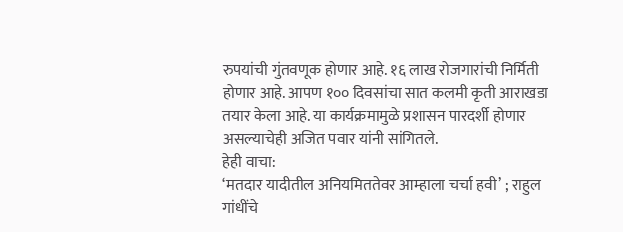रुपयांची गुंतवणूक होणार आहे. १६ लाख रोजगारांची निर्मिती होणार आहे. आपण १०० दिवसांचा सात कलमी कृती आराखडा तयार केला आहे. या कार्यक्रमामुळे प्रशासन पारदर्शी होणार असल्याचेही अजित पवार यांनी सांगितले.
हेही वाचा:
‘मतदार यादीतील अनियमिततेवर आम्हाला चर्चा हवी’ ; राहुल गांधींचे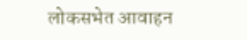लोकसभेत आवाहन